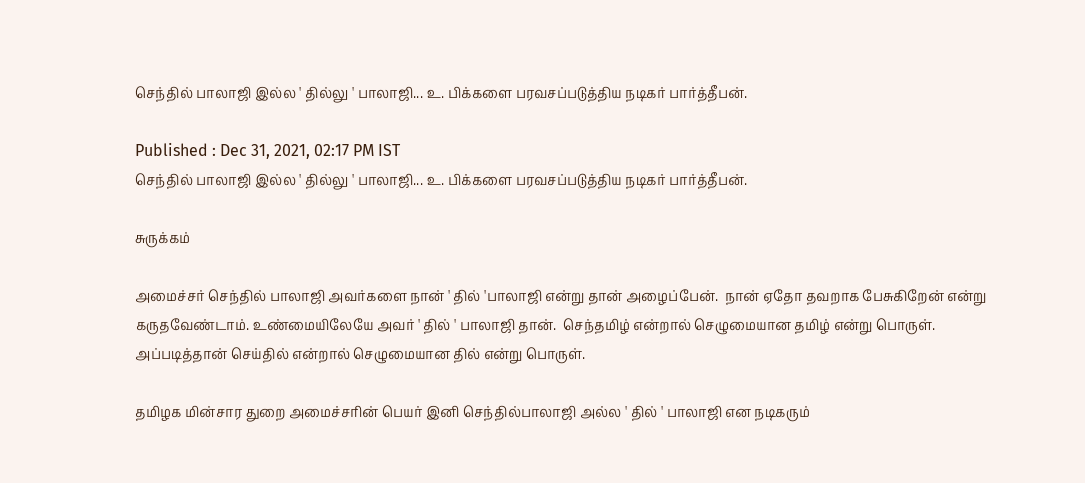செந்தில் பாலாஜி இல்ல ' தில்லு ' பாலாஜி... உ. பிக்களை பரவசப்படுத்திய நடிகர் பார்த்தீபன்.

Published : Dec 31, 2021, 02:17 PM IST
செந்தில் பாலாஜி இல்ல ' தில்லு ' பாலாஜி... உ. பிக்களை பரவசப்படுத்திய நடிகர் பார்த்தீபன்.

சுருக்கம்

அமைச்சர் செந்தில் பாலாஜி அவர்களை நான் ' தில் 'பாலாஜி என்று தான் அழைப்பேன்.  நான் ஏதோ தவறாக பேசுகிறேன் என்று கருதவேண்டாம். உண்மையிலேயே அவர் ' தில் ' பாலாஜி தான்.  செந்தமிழ் என்றால் செழுமையான தமிழ் என்று பொருள். அப்படித்தான் செய்தில் என்றால் செழுமையான தில் என்று பொருள்.

தமிழக மின்சார துறை அமைச்சரின் பெயர் இனி செந்தில்பாலாஜி அல்ல ' தில் ' பாலாஜி என நடிகரும்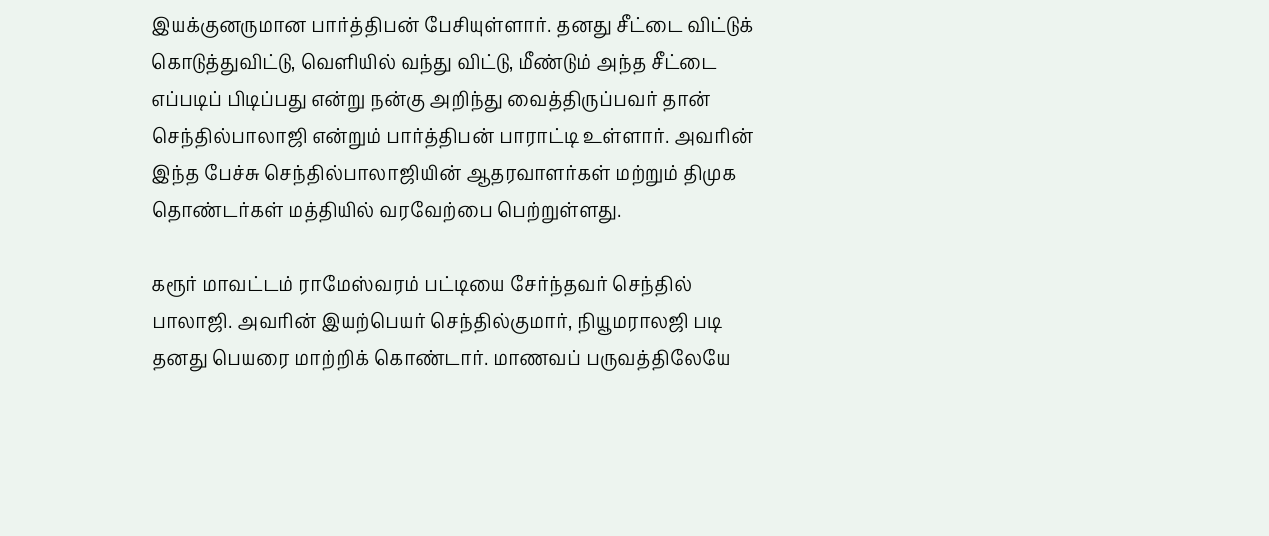இயக்குனருமான பார்த்திபன் பேசியுள்ளார். தனது சீட்டை விட்டுக் கொடுத்துவிட்டு, வெளியில் வந்து விட்டு, மீண்டும் அந்த சீட்டை எப்படிப் பிடிப்பது என்று நன்கு அறிந்து வைத்திருப்பவர் தான் செந்தில்பாலாஜி என்றும் பார்த்திபன் பாராட்டி உள்ளார். அவரின் இந்த பேச்சு செந்தில்பாலாஜியின் ஆதரவாளர்கள் மற்றும் திமுக தொண்டர்கள் மத்தியில் வரவேற்பை பெற்றுள்ளது.

கரூர் மாவட்டம் ராமேஸ்வரம் பட்டியை சேர்ந்தவர் செந்தில் பாலாஜி. அவரின் இயற்பெயர் செந்தில்குமார், நியூமராலஜி படி தனது பெயரை மாற்றிக் கொண்டார். மாணவப் பருவத்திலேயே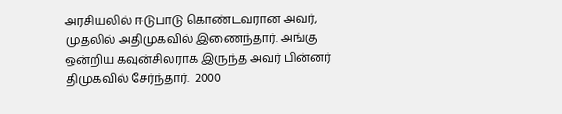அரசியலில் ஈடுபாடு கொண்டவரான அவர், முதலில் அதிமுகவில் இணைந்தார். அங்கு ஒன்றிய கவுன்சிலராக இருந்த அவர் பின்னர் திமுகவில் சேர்ந்தார்.  2000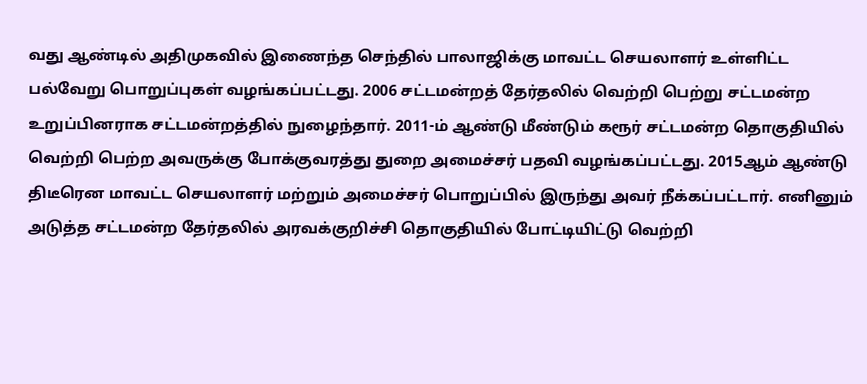வது ஆண்டில் அதிமுகவில் இணைந்த செந்தில் பாலாஜிக்கு மாவட்ட செயலாளர் உள்ளிட்ட பல்வேறு பொறுப்புகள் வழங்கப்பட்டது. 2006 சட்டமன்றத் தேர்தலில் வெற்றி பெற்று சட்டமன்ற உறுப்பினராக சட்டமன்றத்தில் நுழைந்தார். 2011-ம் ஆண்டு மீண்டும் கரூர் சட்டமன்ற தொகுதியில் வெற்றி பெற்ற அவருக்கு போக்குவரத்து துறை அமைச்சர் பதவி வழங்கப்பட்டது. 2015ஆம் ஆண்டு திடீரென மாவட்ட செயலாளர் மற்றும் அமைச்சர் பொறுப்பில் இருந்து அவர் நீக்கப்பட்டார். எனினும் அடுத்த சட்டமன்ற தேர்தலில் அரவக்குறிச்சி தொகுதியில் போட்டியிட்டு வெற்றி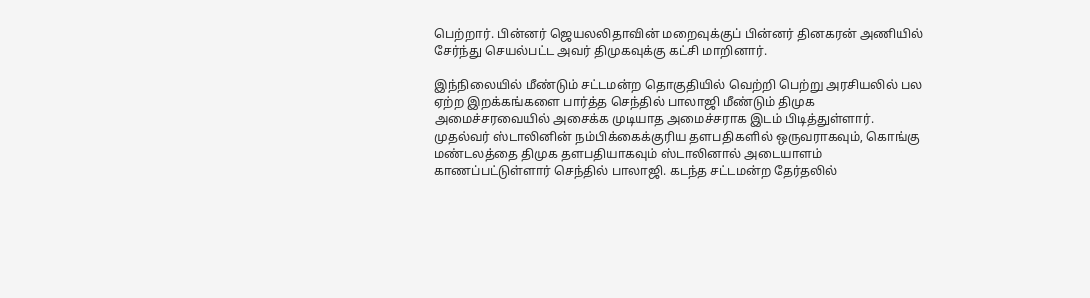பெற்றார். பின்னர் ஜெயலலிதாவின் மறைவுக்குப் பின்னர் தினகரன் அணியில் சேர்ந்து செயல்பட்ட அவர் திமுகவுக்கு கட்சி மாறினார்.

இந்நிலையில் மீண்டும் சட்டமன்ற தொகுதியில் வெற்றி பெற்று அரசியலில் பல ஏற்ற இறக்கங்களை பார்த்த செந்தில் பாலாஜி மீண்டும் திமுக அமைச்சரவையில் அசைக்க முடியாத அமைச்சராக இடம் பிடித்துள்ளார். முதல்வர் ஸ்டாலினின் நம்பிக்கைக்குரிய தளபதிகளில் ஒருவராகவும், கொங்கு மண்டலத்தை திமுக தளபதியாகவும் ஸ்டாலினால் அடையாளம் காணப்பட்டுள்ளார் செந்தில் பாலாஜி. கடந்த சட்டமன்ற தேர்தலில்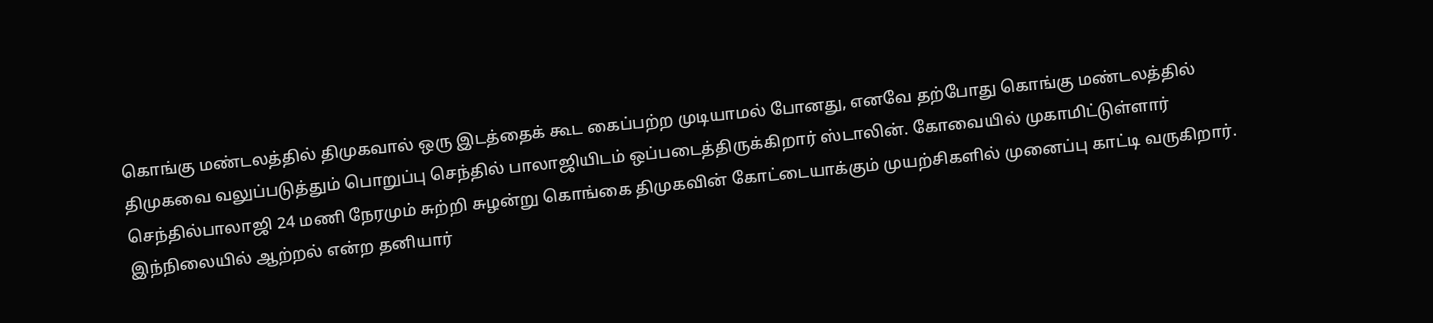கொங்கு மண்டலத்தில் திமுகவால் ஒரு இடத்தைக் கூட கைப்பற்ற முடியாமல் போனது, எனவே தற்போது கொங்கு மண்டலத்தில் திமுகவை வலுப்படுத்தும் பொறுப்பு செந்தில் பாலாஜியிடம் ஒப்படைத்திருக்கிறார் ஸ்டாலின். கோவையில் முகாமிட்டுள்ளார் செந்தில்பாலாஜி 24 மணி நேரமும் சுற்றி சுழன்று கொங்கை திமுகவின் கோட்டையாக்கும் முயற்சிகளில் முனைப்பு காட்டி வருகிறார். இந்நிலையில் ஆற்றல் என்ற தனியார்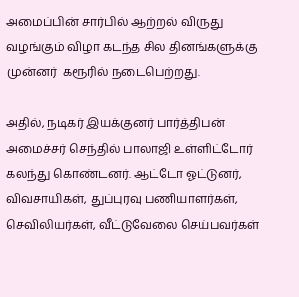அமைப்பின் சார்பில் ஆற்றல் விருது வழங்கும் விழா கடந்த சில தினங்களுக்கு முன்னர்  கரூரில் நடைபெற்றது.

அதில், நடிகர் இயக்குனர் பார்த்திபன் அமைச்சர் செந்தில் பாலாஜி உள்ளிட்டோர் கலந்து கொண்டனர். ஆட்டோ ஓட்டுனர், விவசாயிகள், துப்புரவு பணியாளர்கள், செவிலியர்கள், வீட்டுவேலை செய்பவர்கள்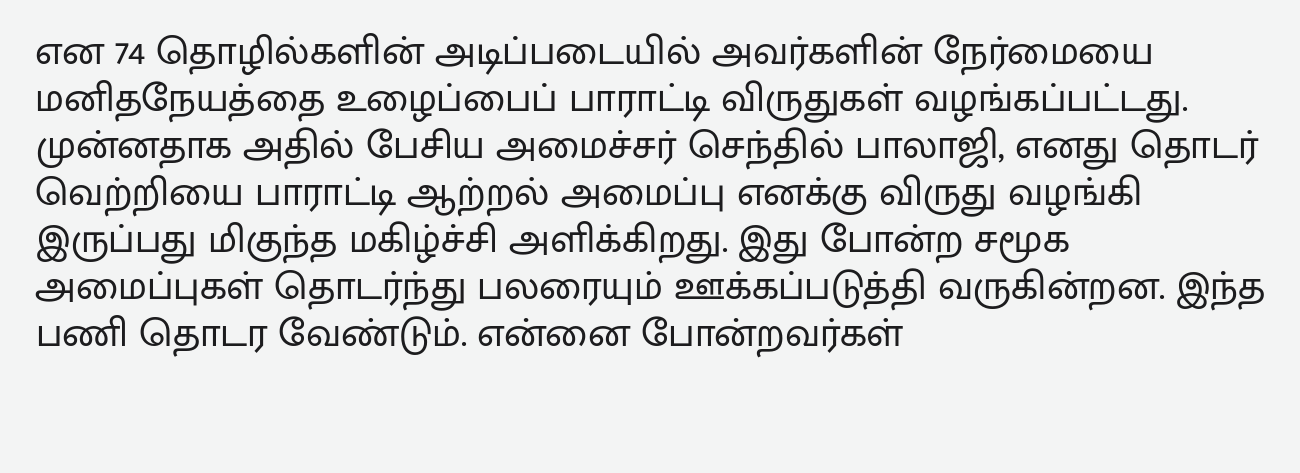என 74 தொழில்களின் அடிப்படையில் அவர்களின் நேர்மையை மனிதநேயத்தை உழைப்பைப் பாராட்டி விருதுகள் வழங்கப்பட்டது. முன்னதாக அதில் பேசிய அமைச்சர் செந்தில் பாலாஜி, எனது தொடர் வெற்றியை பாராட்டி ஆற்றல் அமைப்பு எனக்கு விருது வழங்கி இருப்பது மிகுந்த மகிழ்ச்சி அளிக்கிறது. இது போன்ற சமூக அமைப்புகள் தொடர்ந்து பலரையும் ஊக்கப்படுத்தி வருகின்றன. இந்த பணி தொடர வேண்டும். என்னை போன்றவர்கள்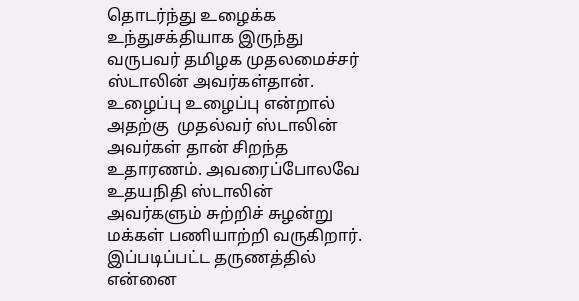தொடர்ந்து உழைக்க உந்துசக்தியாக இருந்து வருபவர் தமிழக முதலமைச்சர் ஸ்டாலின் அவர்கள்தான். உழைப்பு உழைப்பு என்றால் அதற்கு  முதல்வர் ஸ்டாலின் அவர்கள் தான் சிறந்த உதாரணம். அவரைப்போலவே உதயநிதி ஸ்டாலின் அவர்களும் சுற்றிச் சுழன்று மக்கள் பணியாற்றி வருகிறார். இப்படிப்பட்ட தருணத்தில் என்னை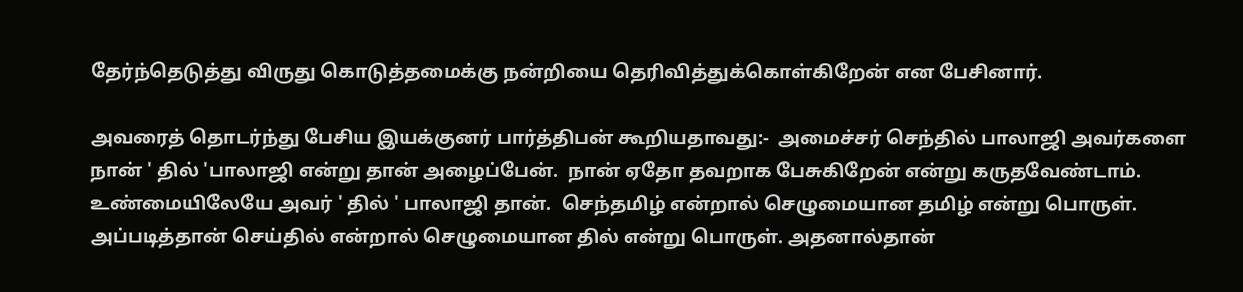தேர்ந்தெடுத்து விருது கொடுத்தமைக்கு நன்றியை தெரிவித்துக்கொள்கிறேன் என பேசினார்.

அவரைத் தொடர்ந்து பேசிய இயக்குனர் பார்த்திபன் கூறியதாவது:-  அமைச்சர் செந்தில் பாலாஜி அவர்களை நான் ' தில் 'பாலாஜி என்று தான் அழைப்பேன்.  நான் ஏதோ தவறாக பேசுகிறேன் என்று கருதவேண்டாம். உண்மையிலேயே அவர் ' தில் ' பாலாஜி தான்.  செந்தமிழ் என்றால் செழுமையான தமிழ் என்று பொருள். அப்படித்தான் செய்தில் என்றால் செழுமையான தில் என்று பொருள். அதனால்தான்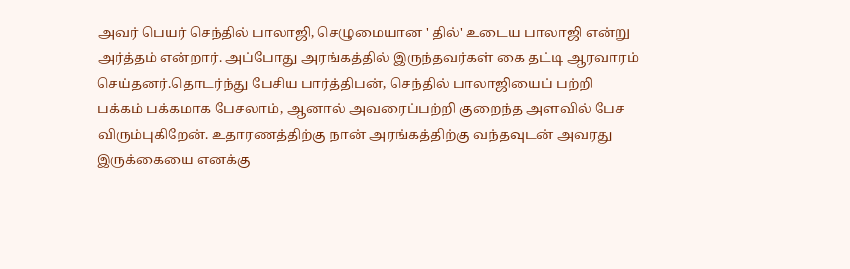அவர் பெயர் செந்தில் பாலாஜி, செழுமையான ' தில்' உடைய பாலாஜி என்று அர்த்தம் என்றார். அப்போது அரங்கத்தில் இருந்தவர்கள் கை தட்டி ஆரவாரம் செய்தனர்.தொடர்ந்து பேசிய பார்த்திபன், செந்தில் பாலாஜியைப் பற்றி பக்கம் பக்கமாக பேசலாம், ஆனால் அவரைப்பற்றி குறைந்த அளவில் பேச விரும்புகிறேன். உதாரணத்திற்கு நான் அரங்கத்திற்கு வந்தவுடன் அவரது இருக்கையை எனக்கு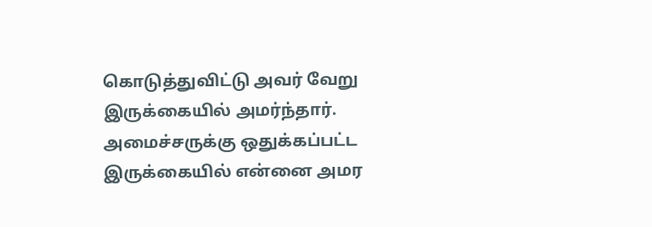கொடுத்துவிட்டு அவர் வேறு இருக்கையில் அமர்ந்தார். அமைச்சருக்கு ஒதுக்கப்பட்ட இருக்கையில் என்னை அமர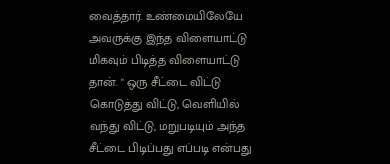வைத்தார். உண்மையிலேயே அவருக்கு இந்த விளையாட்டு மிகவும் பிடித்த விளையாட்டு தான். " ஒரு சீட்டை விட்டு கொடுத்து விட்டு, வெளியில் வந்து விட்டு, மறுபடியும் அந்த சீட்டை பிடிப்பது எப்படி என்பது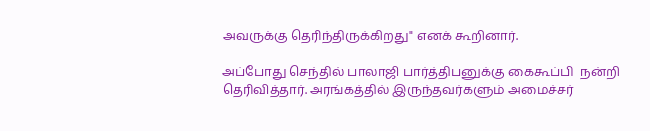அவருக்கு தெரிந்திருக்கிறது" எனக் கூறினார்.

அப்போது செந்தில் பாலாஜி பார்த்திபனுக்கு கைகூப்பி  நன்றி தெரிவித்தார். அரங்கத்தில் இருந்தவர்களும் அமைச்சர்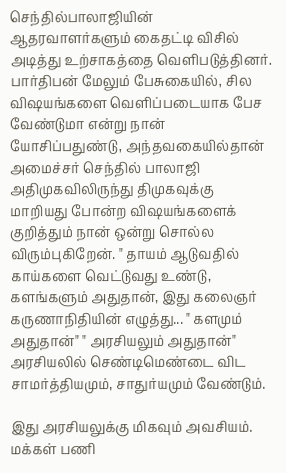செந்தில்பாலாஜியின் ஆதரவாளர்களும் கைதட்டி விசில் அடித்து உற்சாகத்தை வெளிபடுத்தினர். பார்திபன் மேலும் பேசுகையில், சில விஷயங்களை வெளிப்படையாக பேச வேண்டுமா என்று நான் யோசிப்பதுண்டு, அந்தவகையில்தான் அமைச்சர் செந்தில் பாலாஜி அதிமுகவிலிருந்து திமுகவுக்கு  மாறியது போன்ற விஷயங்களைக் குறித்தும் நான் ஒன்று சொல்ல விரும்புகிறேன். " தாயம் ஆடுவதில் காய்களை வெட்டுவது உண்டு, களங்களும் அதுதான், இது கலைஞர்  கருணாநிதியின் எழுத்து... " களமும் அதுதான்" " அரசியலும் அதுதான்" அரசியலில் செண்டிமெண்டை விட சாமர்த்தியமும், சாதுர்யமும் வேண்டும்.

இது அரசியலுக்கு மிகவும் அவசியம். மக்கள் பணி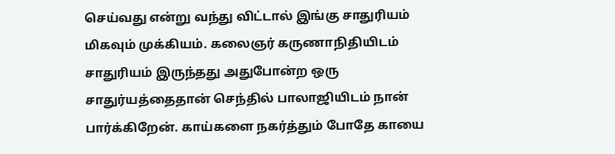செய்வது என்று வந்து விட்டால் இங்கு சாதுரியம் மிகவும் முக்கியம். கலைஞர் கருணாநிதியிடம் சாதுரியம் இருந்தது அதுபோன்ற ஒரு சாதுர்யத்தைதான் செந்தில் பாலாஜியிடம் நான் பார்க்கிறேன். காய்களை நகர்த்தும் போதே காயை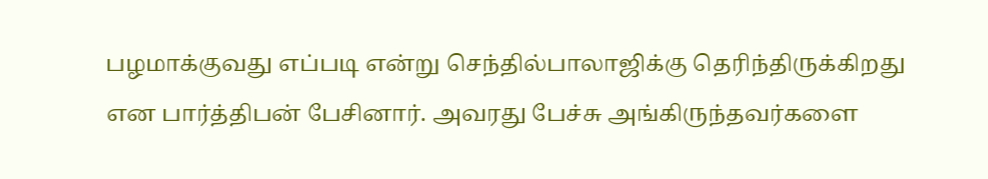பழமாக்குவது எப்படி என்று செந்தில்பாலாஜிக்கு தெரிந்திருக்கிறது என பார்த்திபன் பேசினார். அவரது பேச்சு அங்கிருந்தவர்களை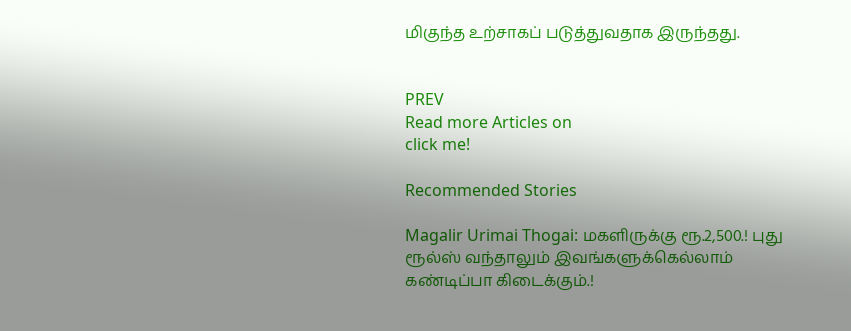மிகுந்த உற்சாகப் படுத்துவதாக இருந்தது.


PREV
Read more Articles on
click me!

Recommended Stories

Magalir Urimai Thogai: மகளிருக்கு ரூ.2,500.! புது ரூல்ஸ் வந்தாலும் இவங்களுக்கெல்லாம் கண்டிப்பா கிடைக்கும்.!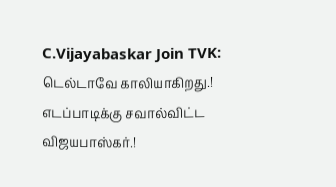C.Vijayabaskar Join TVK: டெல்டாவே காலியாகிறது.! எடப்பாடிக்கு சவால்விட்ட விஜயபாஸ்கர்.!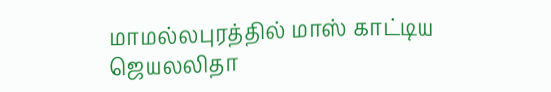மாமல்லபுரத்தில் மாஸ் காட்டிய ஜெயலலிதா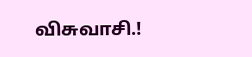விசுவாசி.!